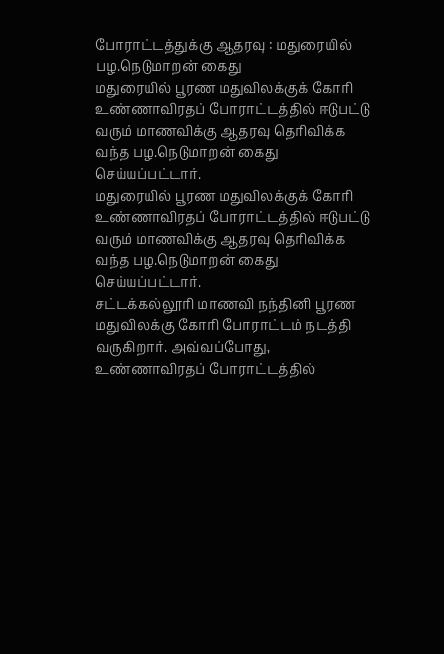போராட்டத்துக்கு ஆதரவு : மதுரையில் பழ.நெடுமாறன் கைது
மதுரையில் பூரண மதுவிலக்குக் கோரி உண்ணாவிரதப் போராட்டத்தில் ஈடுபட்டு வரும் மாணவிக்கு ஆதரவு தெரிவிக்க வந்த பழ.நெடுமாறன் கைது செய்யப்பட்டார்.
மதுரையில் பூரண மதுவிலக்குக் கோரி உண்ணாவிரதப் போராட்டத்தில் ஈடுபட்டு வரும் மாணவிக்கு ஆதரவு தெரிவிக்க வந்த பழ.நெடுமாறன் கைது செய்யப்பட்டார்.
சட்டக்கல்லூரி மாணவி நந்தினி பூரண மதுவிலக்கு கோரி போராட்டம் நடத்தி வருகிறார். அவ்வப்போது, உண்ணாவிரதப் போராட்டத்தில்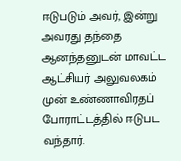ஈடுபடும் அவர், இன்று அவரது தந்தை ஆனந்தனுடன் மாவட்ட ஆட்சியர் அலுவலகம் முன் உண்ணாவிரதப் போராட்டத்தில் ஈடுபட வந்தார்.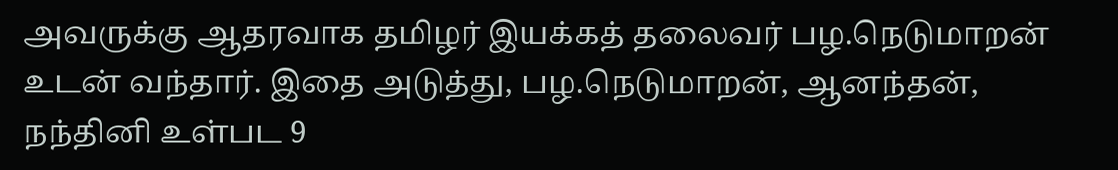அவருக்கு ஆதரவாக தமிழர் இயக்கத் தலைவர் பழ.நெடுமாறன் உடன் வந்தார். இதை அடுத்து, பழ.நெடுமாறன், ஆனந்தன், நந்தினி உள்பட 9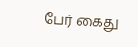பேர் கைது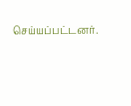செய்யப்பட்டனர்.